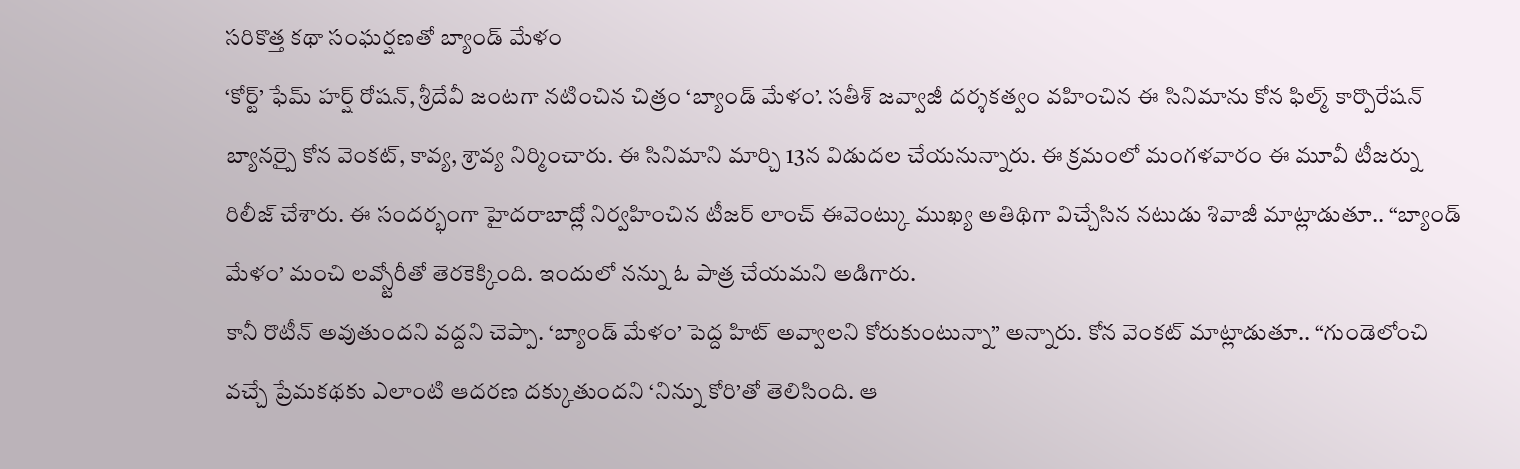సరికొత్త కథా సంఘర్షణతో బ్యాండ్ మేళం
‘కోర్ట్’ ఫేమ్ హర్ష్ రోషన్, శ్రీదేవీ జంటగా నటించిన చిత్రం ‘బ్యాండ్ మేళం’. సతీశ్ జవ్వాజీ దర్శకత్వం వహించిన ఈ సినిమాను కోన ఫిల్మ్ కార్పొరేషన్ బ్యానర్పై కోన వెంకట్, కావ్య, శ్రావ్య నిర్మించారు. ఈ సినిమాని మార్చి 13న విడుదల చేయనున్నారు. ఈ క్రమంలో మంగళవారం ఈ మూవీ టీజర్ను రిలీజ్ చేశారు. ఈ సందర్భంగా హైదరాబాద్లో నిర్వహించిన టీజర్ లాంచ్ ఈవెంట్కు ముఖ్య అతిథిగా విచ్చేసిన నటుడు శివాజీ మాట్లాడుతూ.. “బ్యాండ్ మేళం’ మంచి లవ్స్టోరీతో తెరకెక్కింది. ఇందులో నన్ను ఓ పాత్ర చేయమని అడిగారు.
కానీ రొటీన్ అవుతుందని వద్దని చెప్పా. ‘బ్యాండ్ మేళం’ పెద్ద హిట్ అవ్వాలని కోరుకుంటున్నా” అన్నారు. కోన వెంకట్ మాట్లాడుతూ.. “గుండెలోంచి వచ్చే ప్రేమకథకు ఎలాంటి ఆదరణ దక్కుతుందని ‘నిన్ను కోరి’తో తెలిసింది. ఆ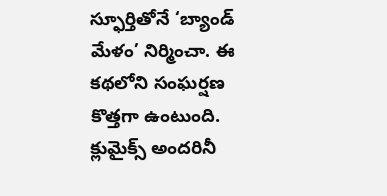స్ఫూర్తితోనే ‘బ్యాండ్ మేళం’ నిర్మించా. ఈ కథలోని సంఘర్షణ కొత్తగా ఉంటుంది. క్లుమైక్స్ అందరినీ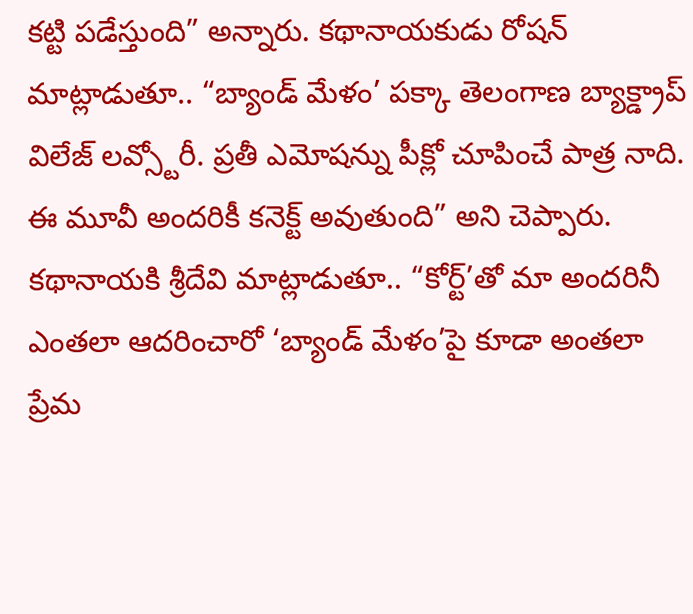కట్టి పడేస్తుంది” అన్నారు. కథానాయకుడు రోషన్ మాట్లాడుతూ.. “బ్యాండ్ మేళం’ పక్కా తెలంగాణ బ్యాక్డ్రాప్ విలేజ్ లవ్స్టోరీ. ప్రతీ ఎమోషన్ను పీక్లో చూపించే పాత్ర నాది. ఈ మూవీ అందరికీ కనెక్ట్ అవుతుంది” అని చెప్పారు.
కథానాయకి శ్రీదేవి మాట్లాడుతూ.. “కోర్ట్’తో మా అందరినీ ఎంతలా ఆదరించారో ‘బ్యాండ్ మేళం’పై కూడా అంతలా ప్రేమ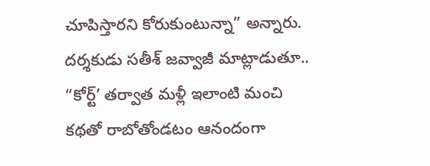చూపిస్తారని కోరుకుంటున్నా” అన్నారు. దర్శకుడు సతీశ్ జవ్వాజీ మాట్లాడుతూ.. “కోర్ట్’ తర్వాత మళ్లీ ఇలాంటి మంచి కథతో రాబోతోండటం ఆనందంగా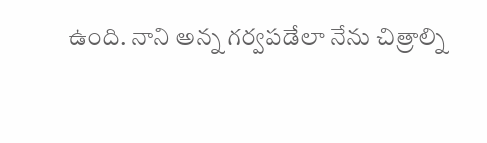ఉంది. నాని అన్న గర్వపడేలా నేను చిత్రాల్ని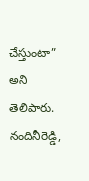చేస్తుంటా” అని తెలిపారు. నందినీరెడ్డి,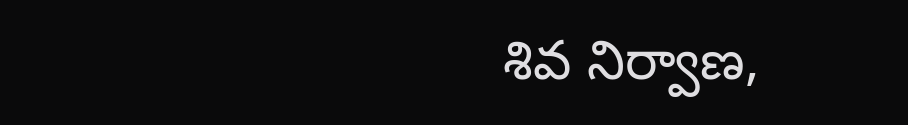శివ నిర్వాణ,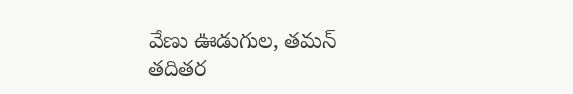వేణు ఊడుగుల, తమన్ తదితర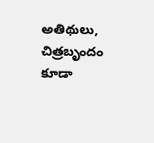అతిథులు, చిత్రబృందం కూడా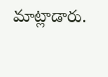మాట్లాడారు.